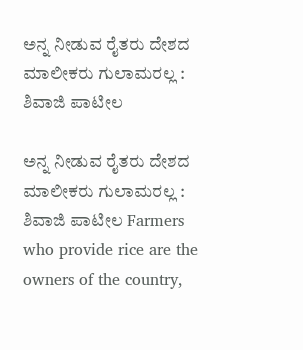ಅನ್ನ ನೀಡುವ ರೈತರು ದೇಶದ ಮಾಲೀಕರು ಗುಲಾಮರಲ್ಲ : ಶಿವಾಜಿ ಪಾಟೀಲ

ಅನ್ನ ನೀಡುವ ರೈತರು ದೇಶದ ಮಾಲೀಕರು ಗುಲಾಮರಲ್ಲ : ಶಿವಾಜಿ ಪಾಟೀಲ Farmers who provide rice are the owners of the country,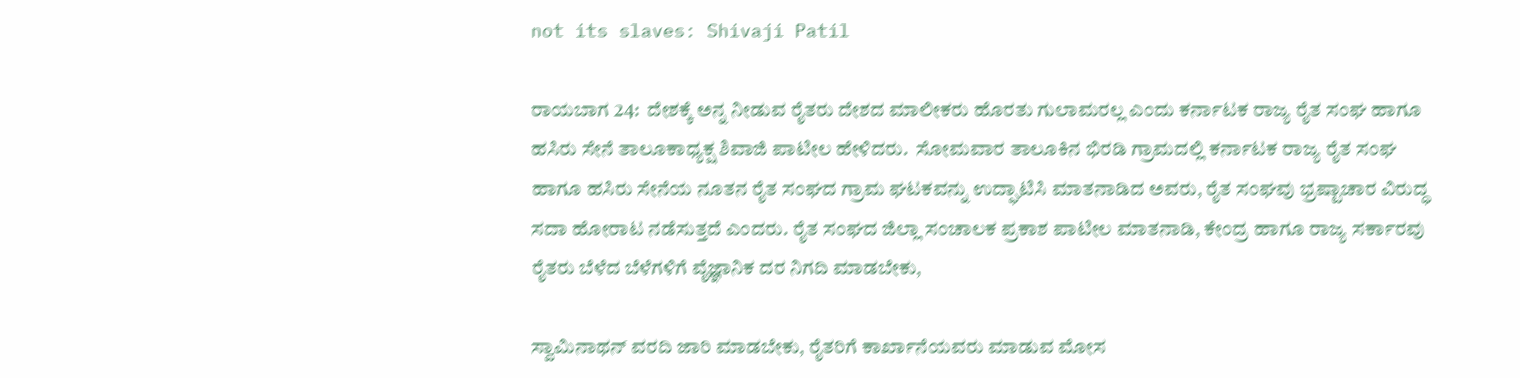not its slaves: Shivaji Patil

ರಾಯಬಾಗ 24:  ದೇಶಕ್ಕೆ ಅನ್ನ ನೀಡುವ ರೈತರು ದೇಶದ ಮಾಲೀಕರು ಹೊರತು ಗುಲಾಮರಲ್ಲ ಎಂದು ಕರ್ನಾಟಕ ರಾಜ್ಯ ರೈತ ಸಂಘ ಹಾಗೂ ಹಸಿರು ಸೇನೆ ತಾಲೂಕಾಧ್ಯಕ್ಷ ಶಿವಾಜಿ ಪಾಟೀಲ ಹೇಳಿದರು.  ಸೋಮವಾರ ತಾಲೂಕಿನ ಭಿರಡಿ ಗ್ರಾಮದಲ್ಲಿ ಕರ್ನಾಟಕ ರಾಜ್ಯ ರೈತ ಸಂಘ ಹಾಗೂ ಹಸಿರು ಸೇನೆಯ ನೂತನ ರೈತ ಸಂಘದ ಗ್ರಾಮ ಘಟಕವನ್ನು ಉದ್ಘಾಟಿಸಿ ಮಾತನಾಡಿದ ಅವರು, ರೈತ ಸಂಘವು ಭ್ರಷ್ಟಾಚಾರ ವಿರುದ್ಧ ಸದಾ ಹೋರಾಟ ನಡೆಸುತ್ತದೆ ಎಂದರು. ರೈತ ಸಂಘದ ಜಿಲ್ಲಾ ಸಂಚಾಲಕ ಪ್ರಕಾಶ ಪಾಟೀಲ ಮಾತನಾಡಿ, ಕೇಂದ್ರ ಹಾಗೂ ರಾಜ್ಯ ಸರ್ಕಾರವು ರೈತರು ಬೆಳೆದ ಬೆಳೆಗಳಿಗೆ ವೈಜ್ಞಾನಿಕ ದರ ನಿಗದಿ ಮಾಡಬೇಕು,

ಸ್ವಾಮಿನಾಥನ್ ವರದಿ ಜಾರಿ ಮಾಡಬೇಕು, ರೈತರಿಗೆ ಕಾರ್ಖಾನೆಯವರು ಮಾಡುವ ಮೋಸ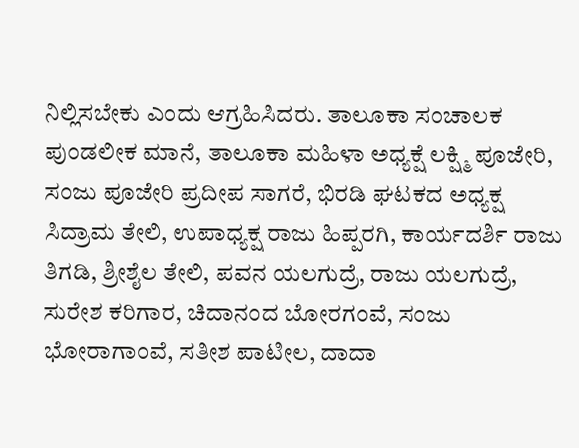ನಿಲ್ಲಿಸಬೇಕು ಎಂದು ಆಗ್ರಹಿಸಿದರು. ತಾಲೂಕಾ ಸಂಚಾಲಕ ಪುಂಡಲೀಕ ಮಾನೆ, ತಾಲೂಕಾ ಮಹಿಳಾ ಅಧ್ಯಕ್ಷೆ ಲಕ್ಷ್ಮಿ ಪೂಜೇರಿ, ಸಂಜು ಪೂಜೇರಿ ಪ್ರದೀಪ ಸಾಗರೆ, ಭಿರಡಿ ಘಟಕದ ಅಧ್ಯಕ್ಷ ಸಿದ್ರಾಮ ತೇಲಿ, ಉಪಾಧ್ಯಕ್ಷ ರಾಜು ಹಿಪ್ಪರಗಿ, ಕಾರ್ಯದರ್ಶಿ ರಾಜು ತಿಗಡಿ, ಶ್ರೀಶೈಲ ತೇಲಿ, ಪವನ ಯಲಗುದ್ರೆ, ರಾಜು ಯಲಗುದ್ರೆ, ಸುರೇಶ ಕರಿಗಾರ, ಚಿದಾನಂದ ಬೋರಗಂವೆ, ಸಂಜು ಭೋರಾಗಾಂವೆ, ಸತೀಶ ಪಾಟೀಲ, ದಾದಾ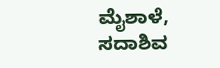ಮೈಶಾಳೆ, ಸದಾಶಿವ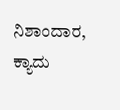ನಿಶಾಂದಾರ, ಕ್ಯಾದು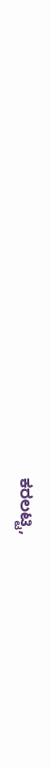ಕರಲಟ್ಟಿ,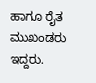ಹಾಗೂ ರೈತ ಮುಖಂಡರು ಇದ್ದರು.